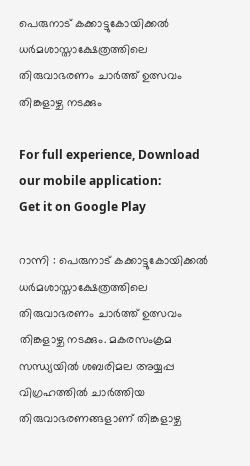പെരുനാട് കക്കാട്ടുകോയിക്കൽ ധർമശാസ്താക്ഷേത്രത്തിലെ തിരുവാഭരണം ചാർത്ത് ഉത്സവം തിങ്കളാഴ്ച നടക്കും

For full experience, Download our mobile application:
Get it on Google Play

റാന്നി : പെരുനാട് കക്കാട്ടുകോയിക്കൽ ധർമശാസ്താക്ഷേത്രത്തിലെ തിരുവാഭരണം ചാർത്ത് ഉത്സവം തിങ്കളാഴ്ച നടക്കും. മകരസംക്രമ സന്ധ്യയിൽ ശബരിമല അയ്യപ്പ വിഗ്രഹത്തിൽ ചാർത്തിയ തിരുവാഭരണങ്ങളാണ് തിങ്കളാഴ്ച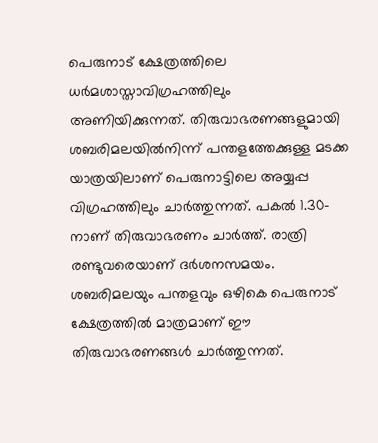പെരുനാട് ക്ഷേത്രത്തിലെ ധർമശാസ്താവിഗ്രഹത്തിലും അണിയിക്കുന്നത്. തിരുവാഭരണങ്ങളുമായി ശബരിമലയിൽനിന്ന്‌ പന്തളത്തേക്കുള്ള മടക്ക യാത്രയിലാണ് പെരുനാട്ടിലെ അയ്യപ്പ വിഗ്രഹത്തിലും ചാർത്തുന്നത്. പകൽ 1.30-നാണ് തിരുവാഭരണം ചാർത്ത്. രാത്രി രണ്ടുവരെയാണ് ദർശനസമയം. ശബരിമലയും പന്തളവും ഒഴികെ പെരുനാട് ക്ഷേത്രത്തിൽ മാത്രമാണ് ഈ തിരുവാഭരണങ്ങൾ ചാർത്തുന്നത്.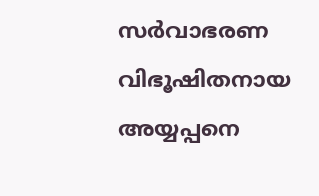സർവാഭരണ വിഭൂഷിതനായ അയ്യപ്പനെ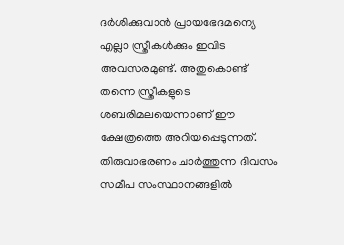ദർശിക്കുവാൻ പ്രായഭേദമന്യെ എല്ലാ സ്ത്രീകൾക്കും ഇവിട അവസരമുണ്ട്. അതുകൊണ്ട് തന്നെ സ്ത്രീകളുടെ ശബരിമലയെന്നാണ് ഈ ക്ഷേത്രത്തെ അറിയപ്പെടുന്നത്. തിരുവാഭരണം ചാർത്തുന്ന ദിവസം സമീപ സംസ്ഥാനങ്ങളിൽ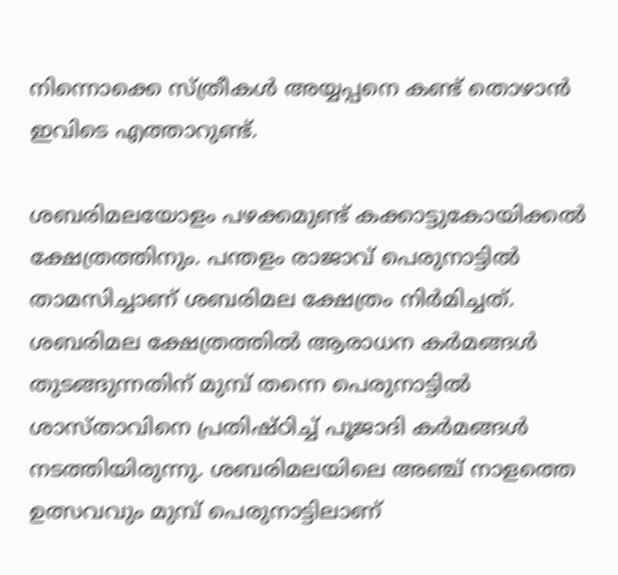നിന്നൊക്കെ സ്ത്രീകൾ അയ്യപ്പനെ കണ്ട് തൊഴാൻ ഇവിടെ എത്താറുണ്ട്.

ശബരിമലയോളം പഴക്കമുണ്ട് കക്കാട്ടുകോയിക്കൽ ക്ഷേത്രത്തിനും. പന്തളം രാജാവ് പെരുനാട്ടിൽ താമസിച്ചാണ് ശബരിമല ക്ഷേത്രം നിർമിച്ചത്. ശബരിമല ക്ഷേത്രത്തിൽ ആരാധന കർമങ്ങൾ തുടങ്ങുന്നതിന് മുമ്പ് തന്നെ പെരുനാട്ടിൽ ശാസ്താവിനെ പ്രതിഷ്ഠിച്ച് പൂജാദി കർമങ്ങൾ നടത്തിയിരുന്നു. ശബരിമലയിലെ അഞ്ച് നാളത്തെ ഉത്സവവും മുമ്പ് പെരുനാട്ടിലാണ്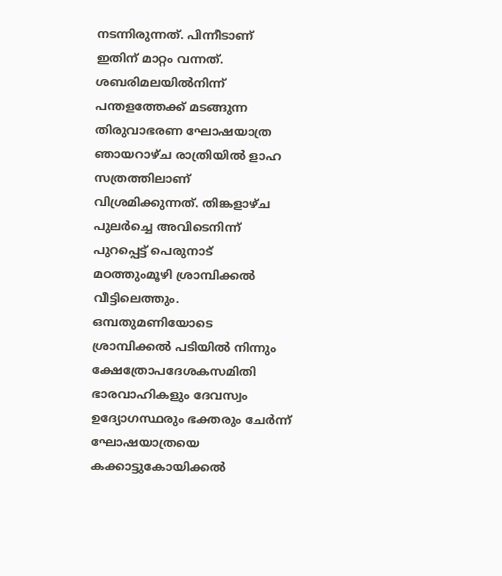നടന്നിരുന്നത്. പിന്നീടാണ് ഇതിന് മാറ്റം വന്നത്. ശബരിമലയിൽനിന്ന്‌ പന്തളത്തേക്ക് മടങ്ങുന്ന തിരുവാഭരണ ഘോഷയാത്ര ഞായറാഴ്ച രാത്രിയിൽ ളാഹ സത്രത്തിലാണ് വിശ്രമിക്കുന്നത്. തിങ്കളാഴ്ച പുലർച്ചെ അവിടെനിന്ന്‌ പുറപ്പെട്ട് പെരുനാട് മഠത്തുംമൂഴി ശ്രാമ്പിക്കൽ വീട്ടിലെത്തും. ഒമ്പതുമണിയോടെ ശ്രാമ്പിക്കൽ പടിയിൽ നിന്നും ക്ഷേത്രോപദേശകസമിതി ഭാരവാഹികളും ദേവസ്വം ഉദ്യോഗസ്ഥരും ഭക്തരും ചേർന്ന് ഘോഷയാത്രയെ കക്കാട്ടുകോയിക്കൽ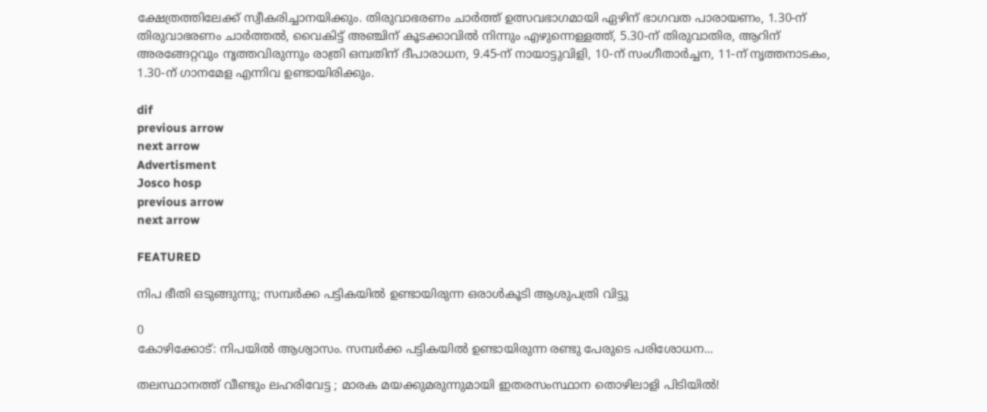ക്ഷേത്രത്തിലേക്ക് സ്വീകരിച്ചാനയിക്കും. തിരുവാഭരണം ചാർത്ത് ഉത്സവഭാഗമായി ഏഴിന് ഭാഗവത പാരായണം, 1.30-ന് തിരുവാഭരണം ചാർത്തൽ, വൈകിട്ട് അഞ്ചിന് കൂടക്കാവിൽ നിന്നും എഴുന്നെള്ളത്ത്, 5.30-ന് തിരുവാതിര, ആറിന് അരങ്ങേറ്റവും നൃത്തവിരുന്നും രാത്രി ഒമ്പതിന് ദീപാരാധന, 9.45-ന് നായാട്ടുവിളി, 10-ന് സംഗീതാർച്ചന, 11-ന് നൃത്തനാടകം, 1.30-ന് ഗാനമേള എന്നിവ ഉണ്ടായിരിക്കും.

dif
previous arrow
next arrow
Advertisment
Josco hosp
previous arrow
next arrow

FEATURED

നിപ ഭീതി ഒടുങ്ങുന്നു; സമ്പർക്ക പട്ടികയിൽ ഉണ്ടായിരുന്ന ഒരാൾകൂടി ആശുപത്രി വിട്ടു

0
കോഴിക്കോട്: നിപയില്‍ ആശ്വാസം. സമ്പര്‍ക്ക പട്ടികയില്‍ ഉണ്ടായിരുന്ന രണ്ടു പേരുടെ പരിശോധന...

തലസ്ഥാനത്ത് വീണ്ടും ലഹരിവേട്ട ; മാരക മയക്കുമരുന്നുമായി ഇതരസംസ്ഥാന തൊഴിലാളി പിടിയിൽ!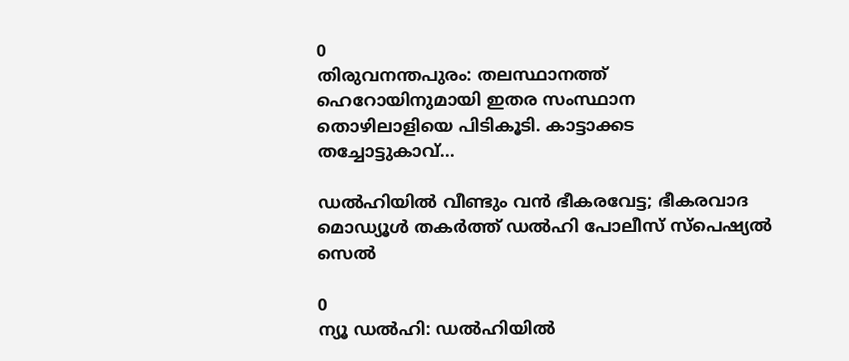0
തിരുവനന്തപുരം: തലസ്ഥാനത്ത് ഹെറോയിനുമായി ഇതര സംസ്ഥാന തൊഴിലാളിയെ പിടികൂടി. കാട്ടാക്കട തച്ചോട്ടുകാവ്...

ഡൽഹിയിൽ വീണ്ടും വൻ ഭീകരവേട്ട; ഭീകരവാദ മൊഡ്യൂൾ തകർത്ത് ഡൽഹി പോലീസ് സ്പെഷ്യൽ സെൽ

0
ന്യൂ ഡൽഹി: ഡൽഹിയിൽ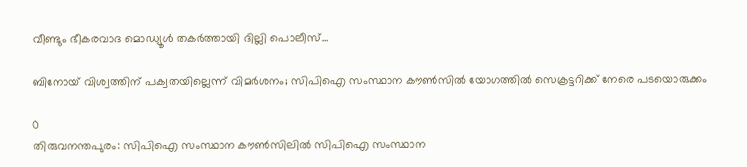വീണ്ടും ഭീകരവാദ മൊഡ്യൂൾ തകർത്തായി ദില്ലി പൊലീസ്...

ബിനോയ് വിശ്വത്തിന് പക്വതയില്ലെന്ന് വിമർശനം; സിപിഐ സംസ്ഥാന കൗൺസിൽ യോഗത്തിൽ സെക്രട്ടറിക്ക് നേരെ പടയൊരുക്കം

0
തിരുവനന്തപുരം: സിപിഐ സംസ്ഥാന കൗൺസിലിൽ സിപിഐ സംസ്ഥാന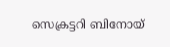സെക്രട്ടറി ബിനോയ്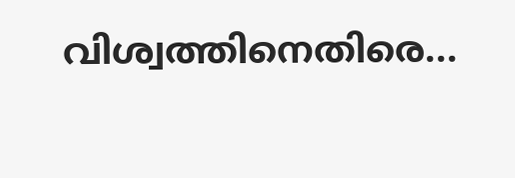വിശ്വത്തിനെതിരെ...